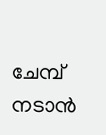ചേമ്പ് നടാന്‍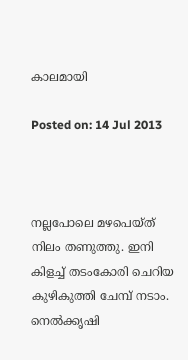കാലമായി

Posted on: 14 Jul 2013



നല്ലപോലെ മഴപെയ്ത് നിലം തണുത്തു. ഇനി കിളച്ച് തടംകോരി ചെറിയ കുഴികുത്തി ചേമ്പ് നടാം. നെല്‍ക്കൃഷി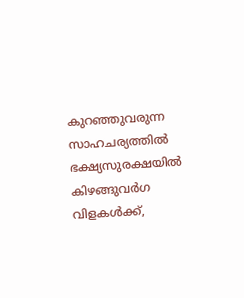കുറഞ്ഞുവരുന്ന സാഹചര്യത്തില്‍ ഭക്ഷ്യസുരക്ഷയില്‍ കിഴങ്ങുവര്‍ഗ വിളകള്‍ക്ക്,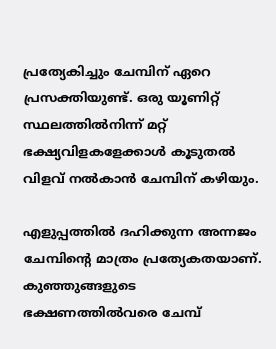പ്രത്യേകിച്ചും ചേമ്പിന് ഏറെ പ്രസക്തിയുണ്ട്. ഒരു യൂണിറ്റ് സ്ഥലത്തില്‍നിന്ന് മറ്റ് ഭക്ഷ്യവിളകളേക്കാള്‍ കൂടുതല്‍ വിളവ് നല്‍കാന്‍ ചേമ്പിന് കഴിയും.

എളുപ്പത്തില്‍ ദഹിക്കുന്ന അന്നജം ചേമ്പിന്റെ മാത്രം പ്രത്യേകതയാണ്. കുഞ്ഞുങ്ങളുടെ ഭക്ഷണത്തില്‍വരെ ചേമ്പ്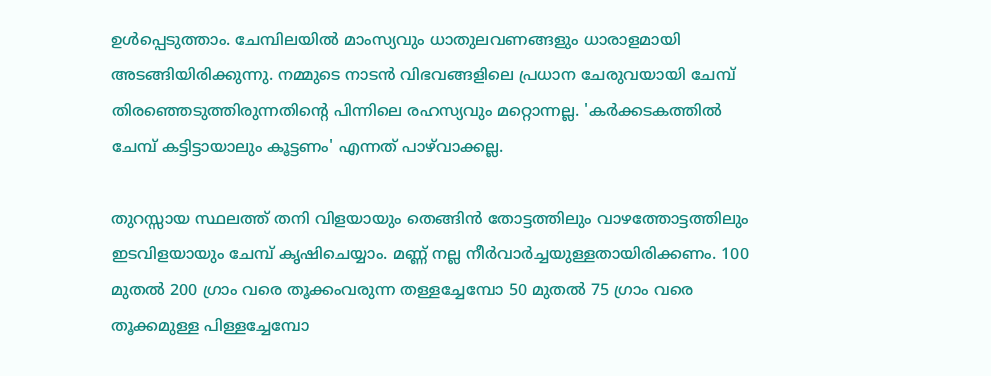ഉള്‍പ്പെടുത്താം. ചേമ്പിലയില്‍ മാംസ്യവും ധാതുലവണങ്ങളും ധാരാളമായി അടങ്ങിയിരിക്കുന്നു. നമ്മുടെ നാടന്‍ വിഭവങ്ങളിലെ പ്രധാന ചേരുവയായി ചേമ്പ് തിരഞ്ഞെടുത്തിരുന്നതിന്റെ പിന്നിലെ രഹസ്യവും മറ്റൊന്നല്ല. 'കര്‍ക്കടകത്തില്‍ ചേമ്പ് കട്ടിട്ടായാലും കൂട്ടണം' എന്നത് പാഴ്‌വാക്കല്ല.

തുറസ്സായ സ്ഥലത്ത് തനി വിളയായും തെങ്ങിന്‍ തോട്ടത്തിലും വാഴത്തോട്ടത്തിലും ഇടവിളയായും ചേമ്പ് കൃഷിചെയ്യാം. മണ്ണ് നല്ല നീര്‍വാര്‍ച്ചയുള്ളതായിരിക്കണം. 100 മുതല്‍ 200 ഗ്രാം വരെ തൂക്കംവരുന്ന തള്ളച്ചേമ്പോ 50 മുതല്‍ 75 ഗ്രാം വരെ തൂക്കമുള്ള പിള്ളച്ചേമ്പോ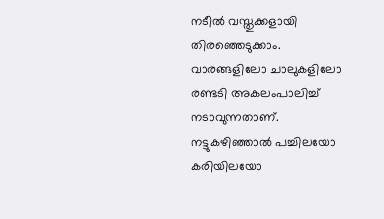നടീല്‍ വസ്തുക്കളായി തിരഞ്ഞെടുക്കാം. വാരങ്ങളിലോ ചാലുകളിലോ രണ്ടടി അകലംപാലിച്ച് നടാവുന്നതാണ്. നട്ടുകഴിഞ്ഞാല്‍ പച്ചിലയോ കരിയിലയോ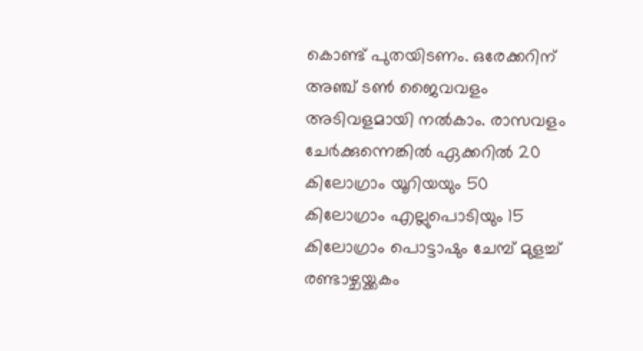കൊണ്ട് പുതയിടണം. ഒരേക്കറിന് അഞ്ച് ടണ്‍ ജൈവവളം അടിവളമായി നല്‍കാം. രാസവളം ചേര്‍ക്കുന്നെങ്കില്‍ ഏക്കറില്‍ 20 കിലോഗ്രാം യൂറിയയും 50 കിലോഗ്രാം എല്ലുപൊടിയും 15 കിലോഗ്രാം പൊട്ടാഷും ചേമ്പ് മുളച്ച് രണ്ടാഴ്ചയ്ക്കകം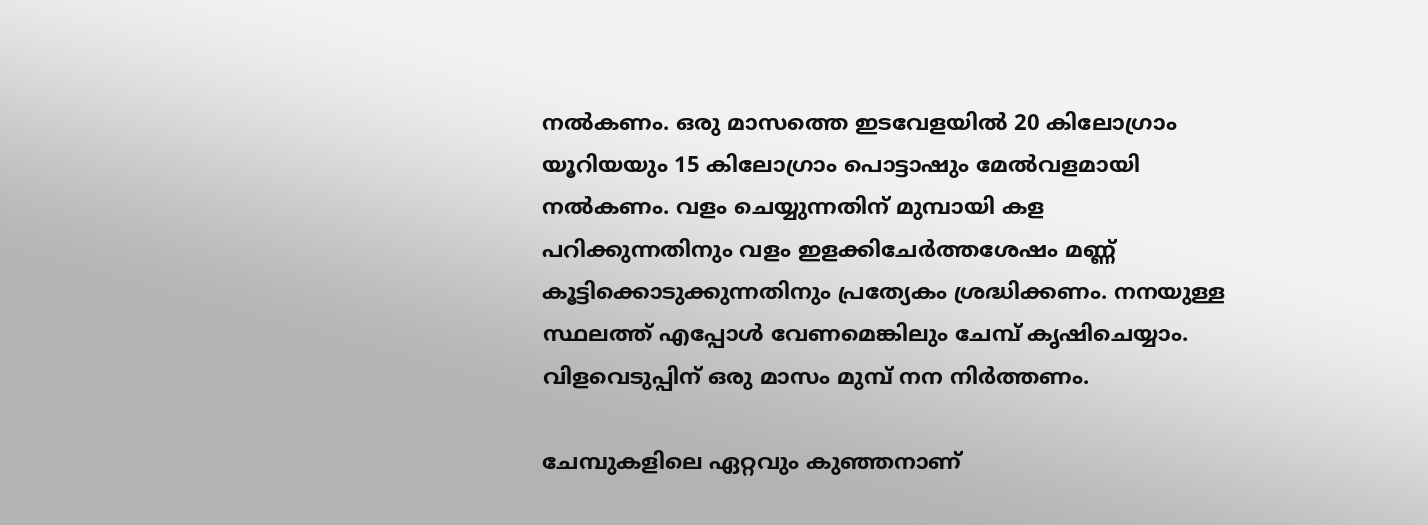നല്‍കണം. ഒരു മാസത്തെ ഇടവേളയില്‍ 20 കിലോഗ്രാം യൂറിയയും 15 കിലോഗ്രാം പൊട്ടാഷും മേല്‍വളമായി നല്‍കണം. വളം ചെയ്യുന്നതിന് മുമ്പായി കള പറിക്കുന്നതിനും വളം ഇളക്കിചേര്‍ത്തശേഷം മണ്ണ് കൂട്ടിക്കൊടുക്കുന്നതിനും പ്രത്യേകം ശ്രദ്ധിക്കണം. നനയുള്ള സ്ഥലത്ത് എപ്പോള്‍ വേണമെങ്കിലും ചേമ്പ് കൃഷിചെയ്യാം. വിളവെടുപ്പിന് ഒരു മാസം മുമ്പ് നന നിര്‍ത്തണം.

ചേമ്പുകളിലെ ഏറ്റവും കുഞ്ഞനാണ്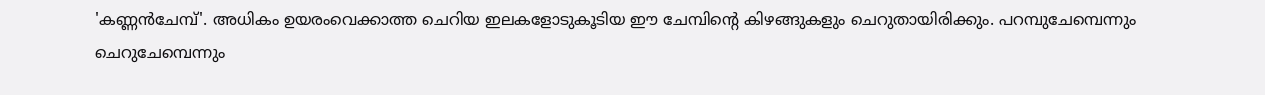'കണ്ണന്‍ചേമ്പ്'. അധികം ഉയരംവെക്കാത്ത ചെറിയ ഇലകളോടുകൂടിയ ഈ ചേമ്പിന്റെ കിഴങ്ങുകളും ചെറുതായിരിക്കും. പറമ്പുചേമ്പെന്നും ചെറുചേമ്പെന്നും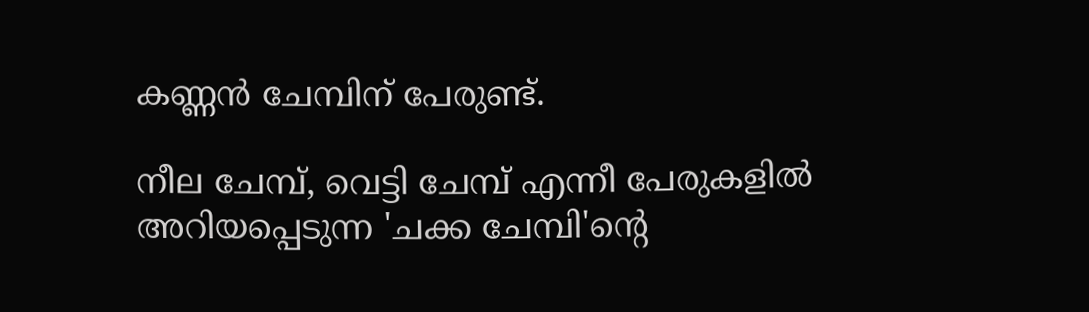കണ്ണന്‍ ചേമ്പിന് പേരുണ്ട്.

നീല ചേമ്പ്, വെട്ടി ചേമ്പ് എന്നീ പേരുകളില്‍ അറിയപ്പെടുന്ന 'ചക്ക ചേമ്പി'ന്റെ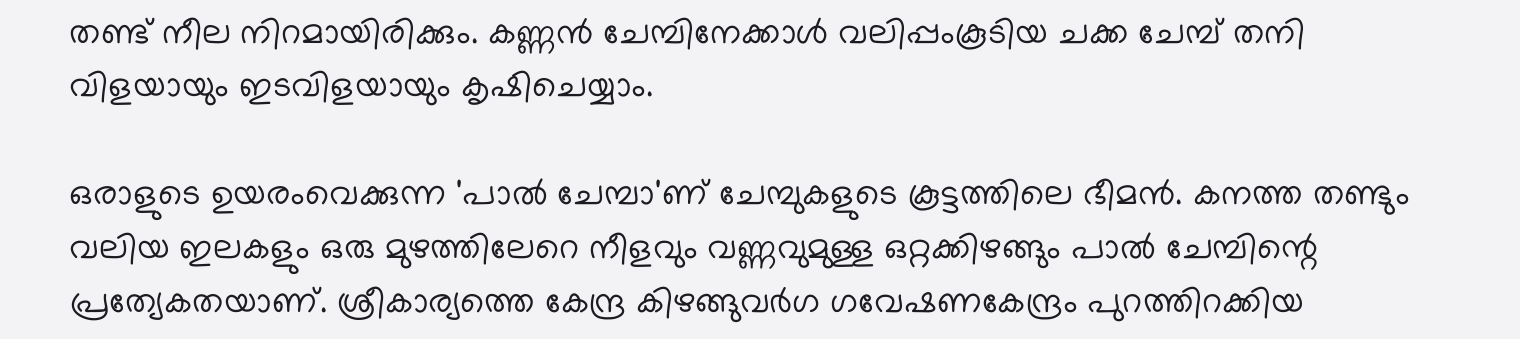തണ്ട് നീല നിറമായിരിക്കും. കണ്ണന്‍ ചേമ്പിനേക്കാള്‍ വലിപ്പംകൂടിയ ചക്ക ചേമ്പ് തനി വിളയായും ഇടവിളയായും കൃഷിചെയ്യാം.

ഒരാളുടെ ഉയരംവെക്കുന്ന 'പാല്‍ ചേമ്പാ'ണ് ചേമ്പുകളുടെ കൂട്ടത്തിലെ ഭീമന്‍. കനത്ത തണ്ടും വലിയ ഇലകളും ഒരു മുഴത്തിലേറെ നീളവും വണ്ണവുമുള്ള ഒറ്റക്കിഴങ്ങും പാല്‍ ചേമ്പിന്റെ പ്രത്യേകതയാണ്. ശ്രീകാര്യത്തെ കേന്ദ്ര കിഴങ്ങുവര്‍ഗ ഗവേഷണകേന്ദ്രം പുറത്തിറക്കിയ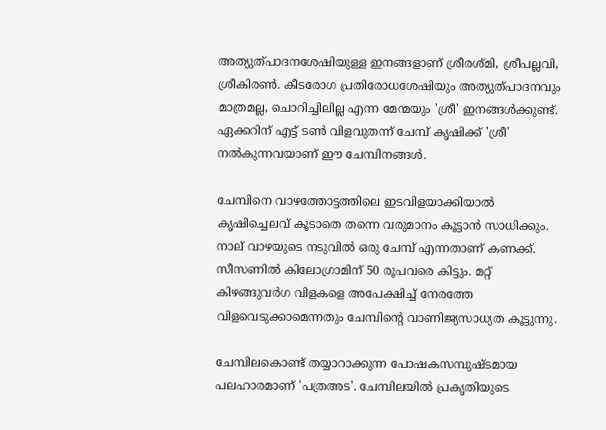അത്യുത്പാദനശേഷിയുള്ള ഇനങ്ങളാണ് ശ്രീരശ്മി, ശ്രീപല്ലവി, ശ്രീകിരണ്‍. കീടരോഗ പ്രതിരോധശേഷിയും അത്യുത്പാദനവും മാത്രമല്ല, ചൊറിച്ചിലില്ല എന്ന മേന്മയും 'ശ്രീ' ഇനങ്ങള്‍ക്കുണ്ട്. ഏക്കറിന് എട്ട് ടണ്‍ വിളവുതന്ന് ചേമ്പ് കൃഷിക്ക് 'ശ്രീ' നല്‍കുന്നവയാണ് ഈ ചേമ്പിനങ്ങള്‍.

ചേമ്പിനെ വാഴത്തോട്ടത്തിലെ ഇടവിളയാക്കിയാല്‍ കൃഷിച്ചെലവ് കൂടാതെ തന്നെ വരുമാനം കൂട്ടാന്‍ സാധിക്കും. നാല് വാഴയുടെ നടുവില്‍ ഒരു ചേമ്പ് എന്നതാണ് കണക്ക്. സീസണില്‍ കിലോഗ്രാമിന് 50 രൂപവരെ കിട്ടും. മറ്റ് കിഴങ്ങുവര്‍ഗ വിളകളെ അപേക്ഷിച്ച് നേരത്തേ വിളവെടുക്കാമെന്നതും ചേമ്പിന്റെ വാണിജ്യസാധ്യത കൂട്ടുന്നു.

ചേമ്പിലകൊണ്ട് തയ്യാറാക്കുന്ന പോഷകസമ്പുഷ്ടമായ പലഹാരമാണ് 'പത്രഅട'. ചേമ്പിലയില്‍ പ്രകൃതിയുടെ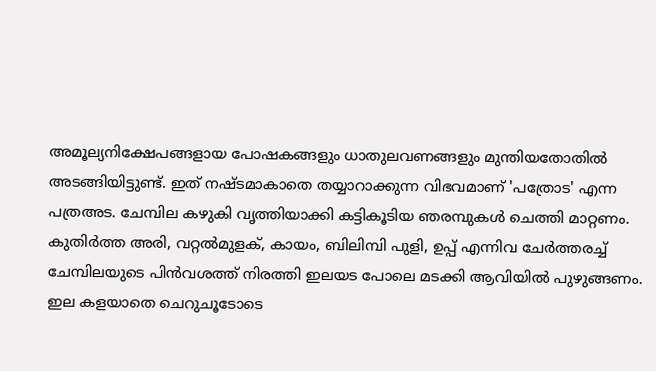അമൂല്യനിക്ഷേപങ്ങളായ പോഷകങ്ങളും ധാതുലവണങ്ങളും മുന്തിയതോതില്‍ അടങ്ങിയിട്ടുണ്ട്. ഇത് നഷ്ടമാകാതെ തയ്യാറാക്കുന്ന വിഭവമാണ് 'പത്രോട' എന്ന പത്രഅട. ചേമ്പില കഴുകി വൃത്തിയാക്കി കട്ടികൂടിയ ഞരമ്പുകള്‍ ചെത്തി മാറ്റണം. കുതിര്‍ത്ത അരി, വറ്റല്‍മുളക്, കായം, ബിലിമ്പി പുളി, ഉപ്പ് എന്നിവ ചേര്‍ത്തരച്ച് ചേമ്പിലയുടെ പിന്‍വശത്ത് നിരത്തി ഇലയട പോലെ മടക്കി ആവിയില്‍ പുഴുങ്ങണം. ഇല കളയാതെ ചെറുചൂടോടെ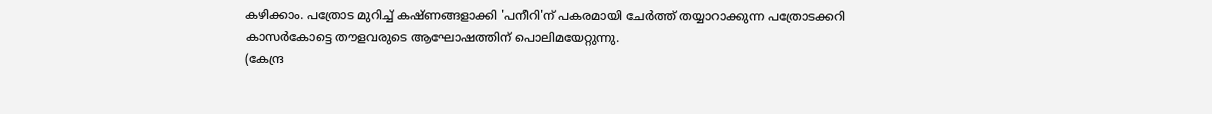കഴിക്കാം. പത്രോട മുറിച്ച് കഷ്ണങ്ങളാക്കി 'പനീറി'ന് പകരമായി ചേര്‍ത്ത് തയ്യാറാക്കുന്ന പത്രോടക്കറി കാസര്‍കോട്ടെ തൗളവരുടെ ആഘോഷത്തിന് പൊലിമയേറ്റുന്നു.
(കേന്ദ്ര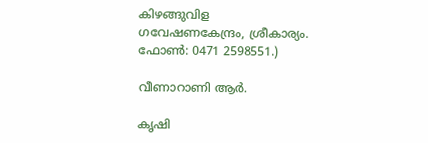കിഴങ്ങുവിള ഗവേഷണകേന്ദ്രം, ശ്രീകാര്യം. ഫോണ്‍: 0471 2598551.)

വീണാറാണി ആര്‍.

കൃഷി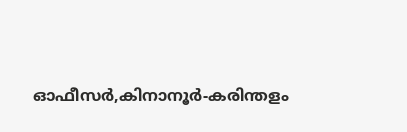ഓഫീസര്‍,കിനാനൂര്‍-കരിന്തളം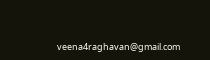veena4raghavan@gmail.com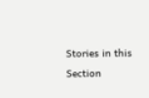Stories in this Section